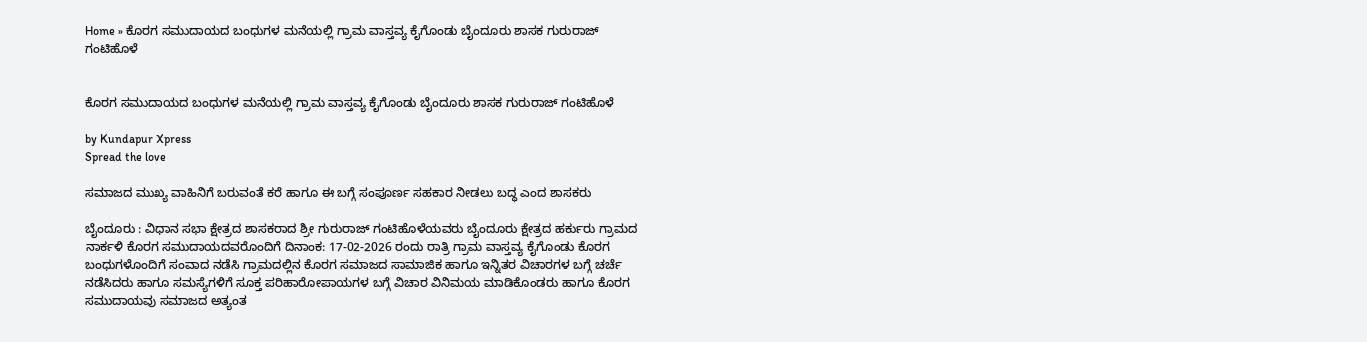Home » ಕೊರಗ ಸಮುದಾಯದ ಬಂಧುಗಳ ಮನೆಯಲ್ಲಿ ಗ್ರಾಮ ವಾಸ್ತವ್ಯ ಕೈಗೊಂಡು ಬೈಂದೂರು ಶಾಸಕ ಗುರುರಾಜ್ ಗಂಟಿಹೊಳೆ


ಕೊರಗ ಸಮುದಾಯದ ಬಂಧುಗಳ ಮನೆಯಲ್ಲಿ ಗ್ರಾಮ ವಾಸ್ತವ್ಯ ಕೈಗೊಂಡು ಬೈಂದೂರು ಶಾಸಕ ಗುರುರಾಜ್ ಗಂಟಿಹೊಳೆ

by Kundapur Xpress
Spread the love

ಸಮಾಜದ ಮುಖ್ಯ ವಾಹಿನಿಗೆ ಬರುವಂತೆ ಕರೆ ಹಾಗೂ ಈ ಬಗ್ಗೆ ಸಂಪೂರ್ಣ ಸಹಕಾರ ನೀಡಲು ಬದ್ಧ ಎಂದ ಶಾಸಕರು

ಬೈಂದೂರು : ವಿಧಾನ ಸಭಾ ಕ್ಷೇತ್ರದ ಶಾಸಕರಾದ ಶ್ರೀ ಗುರುರಾಜ್ ಗಂಟಿಹೊಳೆಯವರು ಬೈಂದೂರು ಕ್ಷೇತ್ರದ ಹರ್ಕುರು ಗ್ರಾಮದ ನಾರ್ಕಳಿ ಕೊರಗ ಸಮುದಾಯದವರೊಂದಿಗೆ ದಿನಾಂಕ: 17-02-2026 ರಂದು ರಾತ್ರಿ ಗ್ರಾಮ ವಾಸ್ತವ್ಯ ಕೈಗೊಂಡು ಕೊರಗ ಬಂಧುಗಳೊಂದಿಗೆ ಸಂವಾದ ನಡೆಸಿ ಗ್ರಾಮದಲ್ಲಿನ ಕೊರಗ ಸಮಾಜದ ಸಾಮಾಜಿಕ ಹಾಗೂ ಇನ್ನಿತರ ವಿಚಾರಗಳ ಬಗ್ಗೆ ಚರ್ಚೆ ನಡೆಸಿದರು ಹಾಗೂ ಸಮಸ್ಯೆಗಳಿಗೆ ಸೂಕ್ತ ಪರಿಹಾರೋಪಾಯಗಳ ಬಗ್ಗೆ ವಿಚಾರ ವಿನಿಮಯ ಮಾಡಿಕೊಂಡರು ಹಾಗೂ ಕೊರಗ ಸಮುದಾಯವು ಸಮಾಜದ ಅತ್ಯಂತ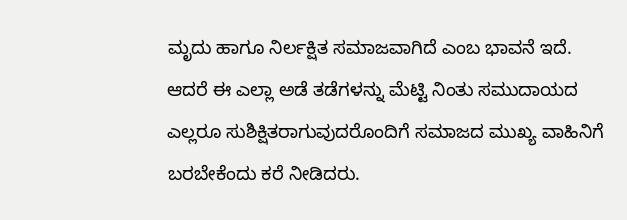ಮೃದು ಹಾಗೂ ನಿರ್ಲಕ್ಷಿತ ಸಮಾಜವಾಗಿದೆ ಎಂಬ ಭಾವನೆ ಇದೆ. ಆದರೆ ಈ ಎಲ್ಲಾ ಅಡೆ ತಡೆಗಳನ್ನು ಮೆಟ್ಟಿ ನಿಂತು ಸಮುದಾಯದ ಎಲ್ಲರೂ ಸುಶಿಕ್ಷಿತರಾಗುವುದರೊಂದಿಗೆ ಸಮಾಜದ ಮುಖ್ಯ ವಾಹಿನಿಗೆ ಬರಬೇಕೆಂದು ಕರೆ ನೀಡಿದರು.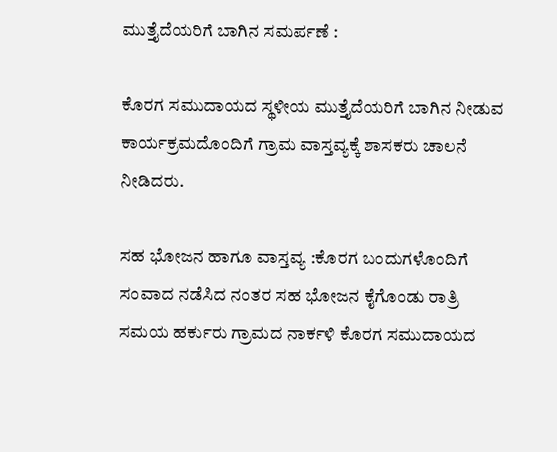ಮುತ್ತೈದೆಯರಿಗೆ ಬಾಗಿನ ಸಮರ್ಪಣೆ :

ಕೊರಗ ಸಮುದಾಯದ ಸ್ಥಳೀಯ ಮುತ್ತೈದೆಯರಿಗೆ ಬಾಗಿನ ನೀಡುವ ಕಾರ್ಯಕ್ರಮದೊಂದಿಗೆ ಗ್ರಾಮ ವಾಸ್ತವ್ಯಕ್ಕೆ ಶಾಸಕರು ಚಾಲನೆ ನೀಡಿದರು.

ಸಹ ಭೋಜನ ಹಾಗೂ ವಾಸ್ತವ್ಯ :ಕೊರಗ ಬಂದುಗಳೊಂದಿಗೆ ಸಂವಾದ ನಡೆಸಿದ ನಂತರ ಸಹ ಭೋಜನ ಕೈಗೊಂಡು ರಾತ್ರಿ ಸಮಯ ಹರ್ಕುರು ಗ್ರಾಮದ ನಾರ್ಕಳಿ ಕೊರಗ ಸಮುದಾಯದ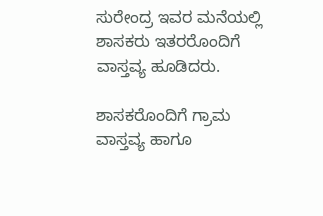ಸುರೇಂದ್ರ ಇವರ ಮನೆಯಲ್ಲಿ ಶಾಸಕರು ಇತರರೊಂದಿಗೆ ವಾಸ್ತವ್ಯ ಹೂಡಿದರು.

ಶಾಸಕರೊಂದಿಗೆ ಗ್ರಾಮ ವಾಸ್ತವ್ಯ ಹಾಗೂ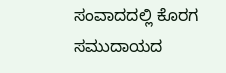ಸಂವಾದದಲ್ಲಿ ಕೊರಗ ಸಮುದಾಯದ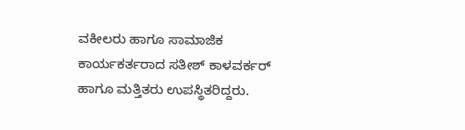ವಕೀಲರು ಹಾಗೂ ಸಾಮಾಜಿಕ ಕಾರ್ಯಕರ್ತರಾದ ಸತೀಶ್ ಕಾಳವರ್ಕರ್ ಹಾಗೂ ಮತ್ತಿತರು ಉಪಸ್ಥಿತರಿದ್ದರು.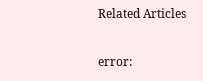Related Articles

error: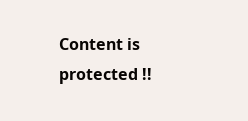Content is protected !!